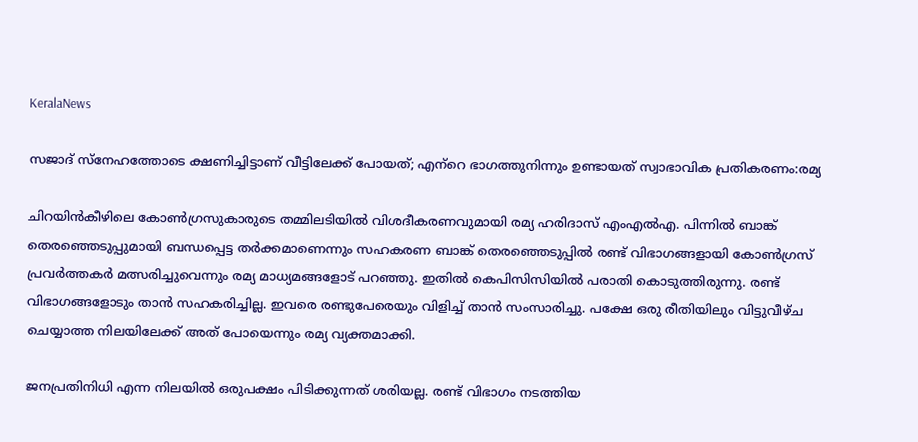KeralaNews

സജാദ് സ്‌നേഹത്തോടെ ക്ഷണിച്ചിട്ടാണ് വീട്ടിലേക്ക് പോയത്; എന്‌റെ ഭാഗത്തുനിന്നും ഉണ്ടായത് സ്വാഭാവിക പ്രതികരണം:രമ്യ

ചിറയിന്‍കീഴിലെ കോണ്‍ഗ്രസുകാരുടെ തമ്മിലടിയില്‍ വിശദീകരണവുമായി രമ്യ ഹരിദാസ് എംഎല്‍എ. പിന്നില്‍ ബാങ്ക് തെരഞ്ഞെടുപ്പുമായി ബന്ധപ്പെട്ട തര്‍ക്കമാണെന്നും സഹകരണ ബാങ്ക് തെരഞ്ഞെടുപ്പില്‍ രണ്ട് വിഭാഗങ്ങളായി കോണ്‍ഗ്രസ് പ്രവര്‍ത്തകര്‍ മത്സരിച്ചുവെന്നും രമ്യ മാധ്യമങ്ങളോട് പറഞ്ഞു. ഇതില്‍ കെപിസിസിയില്‍ പരാതി കൊടുത്തിരുന്നു. രണ്ട് വിഭാഗങ്ങളോടും താന്‍ സഹകരിച്ചില്ല. ഇവരെ രണ്ടുപേരെയും വിളിച്ച് താന്‍ സംസാരിച്ചു. പക്ഷേ ഒരു രീതിയിലും വിട്ടുവീഴ്ച ചെയ്യാത്ത നിലയിലേക്ക് അത് പോയെന്നും രമ്യ വ്യക്തമാക്കി.

ജനപ്രതിനിധി എന്ന നിലയില്‍ ഒരുപക്ഷം പിടിക്കുന്നത് ശരിയല്ല. രണ്ട് വിഭാഗം നടത്തിയ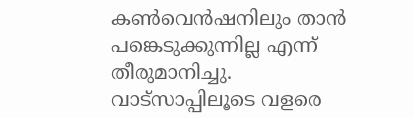കണ്‍വെന്‍ഷനിലും താന്‍ പങ്കെടുക്കുന്നില്ല എന്ന് തീരുമാനിച്ചു. വാട്‌സാപ്പിലൂടെ വളരെ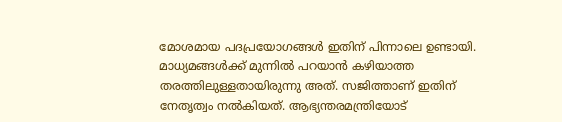മോശമായ പദപ്രയോഗങ്ങള്‍ ഇതിന് പിന്നാലെ ഉണ്ടായി. മാധ്യമങ്ങള്‍ക്ക് മുന്നില്‍ പറയാന്‍ കഴിയാത്ത തരത്തിലുള്ളതായിരുന്നു അത്. സജിത്താണ് ഇതിന് നേതൃത്വം നല്‍കിയത്. ആഭ്യന്തരമന്ത്രിയോട്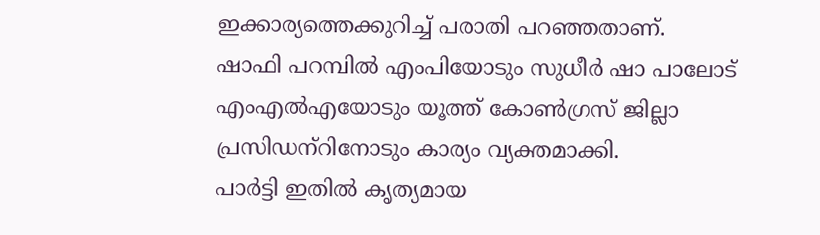ഇക്കാര്യത്തെക്കുറിച്ച് പരാതി പറഞ്ഞതാണ്.
ഷാഫി പറമ്പില്‍ എംപിയോടും സുധീര്‍ ഷാ പാലോട് എംഎല്‍എയോടും യൂത്ത് കോണ്‍ഗ്രസ് ജില്ലാ പ്രസിഡന്‌റിനോടും കാര്യം വ്യക്തമാക്കി.
പാര്‍ട്ടി ഇതില്‍ കൃത്യമായ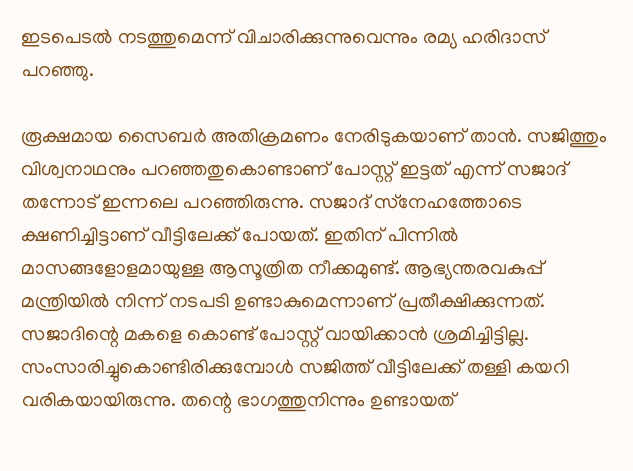ഇടപെടല്‍ നടത്തുമെന്ന് വിചാരിക്കുന്നുവെന്നും രമ്യ ഹരിദാസ് പറഞ്ഞു.

രൂക്ഷമായ സൈബര്‍ അതിക്രമണം നേരിടുകയാണ് താന്‍. സജിത്തും വിശ്വനാഥനും പറഞ്ഞതുകൊണ്ടാണ് പോസ്റ്റ് ഇട്ടത് എന്ന് സജാദ് തന്നോട് ഇന്നലെ പറഞ്ഞിരുന്നു. സജാദ് സ്‌നേഹത്തോടെ ക്ഷണിച്ചിട്ടാണ് വീട്ടിലേക്ക് പോയത്. ഇതിന് പിന്നില്‍ മാസങ്ങളോളമായുള്ള ആസൂത്രിത നീക്കമുണ്ട്. ആഭ്യന്തരവകുപ്പ് മന്ത്രിയില്‍ നിന്ന് നടപടി ഉണ്ടാകുമെന്നാണ് പ്രതീക്ഷിക്കുന്നത്. സജാദിന്റെ മകളെ കൊണ്ട് പോസ്റ്റ് വായിക്കാന്‍ ശ്രമിച്ചിട്ടില്ല. സംസാരിച്ചുകൊണ്ടിരിക്കുമ്പോള്‍ സജിത്ത് വീട്ടിലേക്ക് തള്ളി കയറി വരികയായിരുന്നു. തന്റെ ഭാഗത്തുനിന്നും ഉണ്ടായത്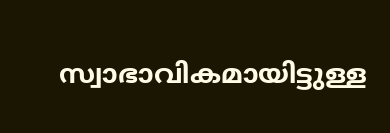സ്വാഭാവികമായിട്ടുള്ള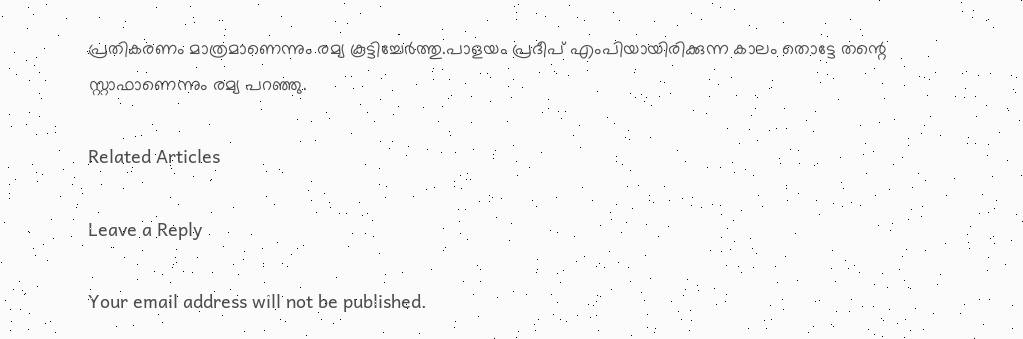പ്രതികരണം മാത്രമാണെന്നും രമ്യ കൂട്ടിച്ചേര്‍ത്തു.പാളയം പ്രദീപ് എംപിയായിരിക്കുന്ന കാലം തൊട്ടേ തന്റെ സ്റ്റാഫാണെന്നും രമ്യ പറഞ്ഞു.

Related Articles

Leave a Reply

Your email address will not be published.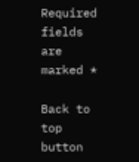Required fields are marked *

Back to top button